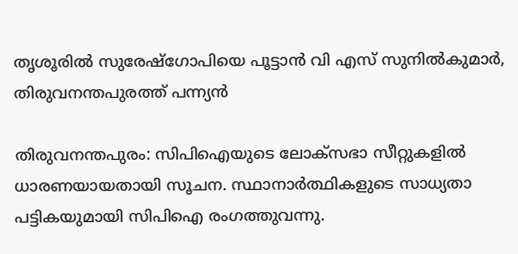തൃശൂരിൽ സുരേഷ്‌ഗോപിയെ പൂട്ടാൻ വി എസ് സുനിൽകുമാർ, തിരുവനന്തപുരത്ത് പന്ന്യൻ

തിരുവനന്തപുരം: സിപിഐയുടെ ലോക്സഭാ സീറ്റുകളിൽ ധാരണയായതായി സൂചന. സ്ഥാനാര്‍ത്ഥികളുടെ സാധ്യതാ പട്ടികയുമായി സിപിഐ രംഗത്തുവന്നു.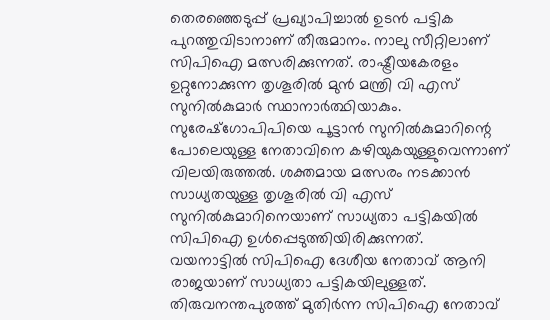തെരഞ്ഞെടുപ്പ് പ്രഖ്യാപിച്ചാൽ ഉടൻ പട്ടിക പുറത്തുവിടാനാണ് തീരുമാനം. നാലു സീറ്റിലാണ് സിപിഐ മത്സരിക്കുന്നത്. രാഷ്ട്രീയകേരളം ഉറ്റുനോക്കുന്ന തൃശൂരിൽ മുൻ മന്ത്രി വി എസ് സുനിൽകുമാർ സ്ഥാനാർത്ഥിയാകും. സുരേഷ്‌ഗോപിപിയെ പൂട്ടാൻ സുനിൽകുമാറിന്റെ പോലെയുള്ള നേതാവിനെ കഴിയുകയുള്ളുവെന്നാണ് വിലയിരുത്തൽ. ശക്തമായ മത്സരം നടക്കാന്‍ സാധ്യതയുള്ള തൃശൂരില്‍ വി എസ് സുനില്‍കുമാറിനെയാണ് സാധ്യതാ പട്ടികയില്‍ സിപിഐ ഉള്‍പ്പെടുത്തിയിരിക്കുന്നത്.
വയനാട്ടില്‍ സിപിഐ ദേശീയ നേതാവ് ആനി രാജയാണ് സാധ്യതാ പട്ടികയിലുള്ളത്. തിരുവനന്തപുരത്ത് മുതിര്‍ന്ന സിപിഐ നേതാവ്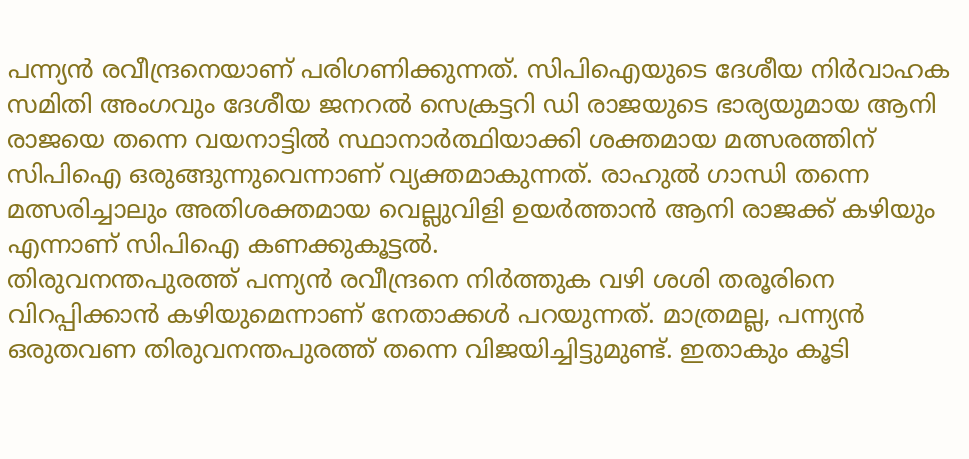പന്ന്യന്‍ രവീന്ദ്രനെയാണ് പരിഗണിക്കുന്നത്. സിപിഐയുടെ ദേശീയ നിര്‍വാഹക സമിതി അംഗവും ദേശീയ ജനറല്‍ സെക്രട്ടറി ഡി രാജയുടെ ഭാര്യയുമായ ആനി രാജയെ തന്നെ വയനാട്ടില്‍ സ്ഥാനാര്‍ത്ഥിയാക്കി ശക്തമായ മത്സരത്തിന് സിപിഐ ഒരുങ്ങുന്നുവെന്നാണ് വ്യക്തമാകുന്നത്. രാഹുൽ ഗാന്ധി തന്നെ മത്സരിച്ചാലും അതിശക്തമായ വെല്ലുവിളി ഉയർത്താൻ ആനി രാജക്ക് കഴിയും എന്നാണ് സിപിഐ കണക്കുകൂട്ടൽ.
തിരുവനന്തപുരത്ത് പന്ന്യൻ രവീന്ദ്രനെ നിർത്തുക വഴി ശശി തരൂരിനെ വിറപ്പിക്കാൻ കഴിയുമെന്നാണ് നേതാക്കൾ പറയുന്നത്. മാത്രമല്ല, പന്ന്യൻ ഒരുതവണ തിരുവനന്തപുരത്ത് തന്നെ വിജയിച്ചിട്ടുമുണ്ട്. ഇതാകും കൂടി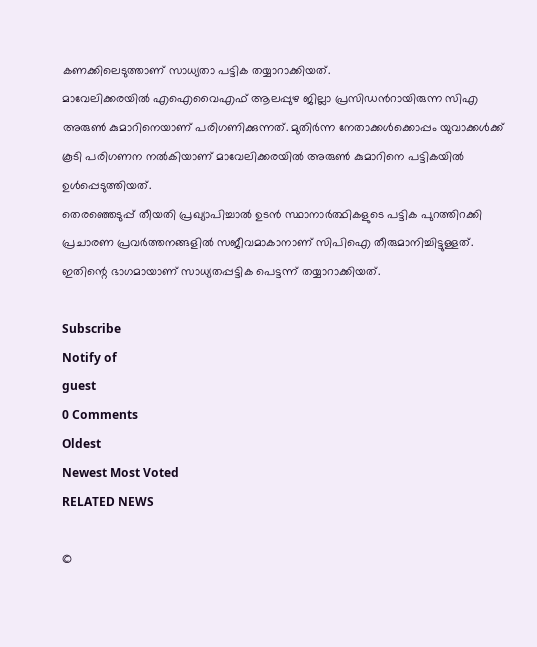കണക്കിലെടുത്താണ് സാധ്യതാ പട്ടിക തയ്യാറാക്കിയത്.
മാവേലിക്കരയിൽ എഐവൈഎഫ് ആലപ്പുഴ ജില്ലാ പ്രസിഡന്‍റായിരുന്ന സിഎ അരുണ്‍ കുമാറിനെയാണ് പരിഗണിക്കുന്നത്. മുതിര്‍ന്ന നേതാക്കള്‍ക്കൊപ്പം യുവാക്കള്‍ക്ക് കൂടി പരിഗണന നൽകിയാണ് മാവേലിക്കരയിൽ അരുൺ കുമാറിനെ പട്ടികയിൽ ഉൾപ്പെടുത്തിയത്.
തെരഞ്ഞെടുപ്പ് തീയതി പ്രഖ്യാപിച്ചാൽ ഉടൻ സ്ഥാനാർത്ഥികളുടെ പട്ടിക പുറത്തിറക്കി പ്രചാരണ പ്രവർത്തനങ്ങളിൽ സജീവമാകാനാണ് സിപിഐ തീരുമാനിച്ചിട്ടുള്ളത്. ഇതിന്റെ ഭാഗമായാണ് സാധ്യതപ്പട്ടിക പെട്ടന്ന് തയ്യാറാക്കിയത്.

Subscribe
Notify of
guest
0 Comments
Oldest
Newest Most Voted
RELATED NEWS

©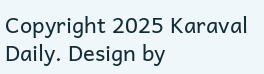Copyright 2025 Karaval Daily. Design by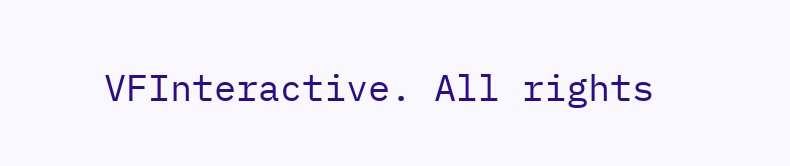VFInteractive. All rights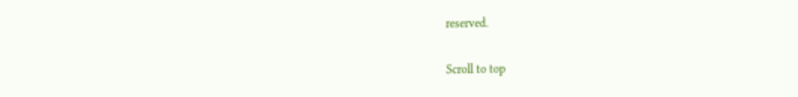reserved.

Scroll to top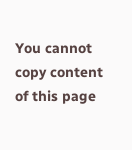You cannot copy content of this page